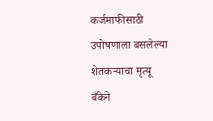कर्जमाफीसाठी उपोषणाला बसलेल्या शेतकऱ्याचा मृत्यू
बँकेने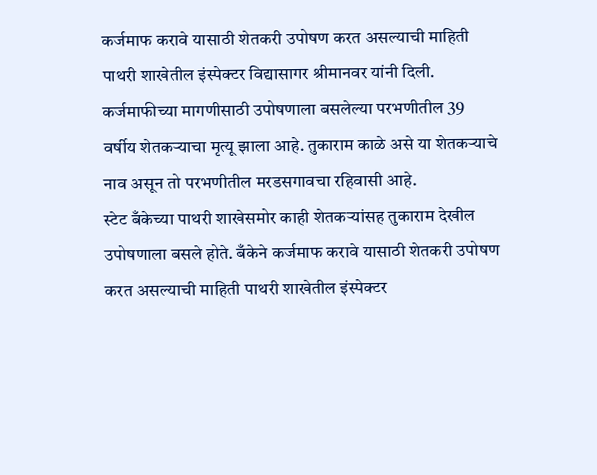कर्जमाफ करावे यासाठी शेतकरी उपोषण करत असल्याची माहिती पाथरी शाखेतील इंस्पेक्टर विद्यासागर श्रीमानवर यांनी दिली.
कर्जमाफीच्या मागणीसाठी उपोषणाला बसलेल्या परभणीतील 39 वर्षीय शेतकऱ्याचा मृत्यू झाला आहे. तुकाराम काळे असे या शेतकऱ्याचे नाव असून तो परभणीतील मरडसगावचा रहिवासी आहे.
स्टेट बँकेच्या पाथरी शाखेसमोर काही शेतकऱ्यांसह तुकाराम देखील उपोषणाला बसले होते. बँकेने कर्जमाफ करावे यासाठी शेतकरी उपोषण करत असल्याची माहिती पाथरी शाखेतील इंस्पेक्टर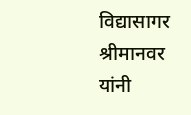विद्यासागर श्रीमानवर यांनी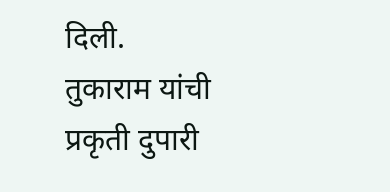दिली.
तुकाराम यांची प्रकृती दुपारी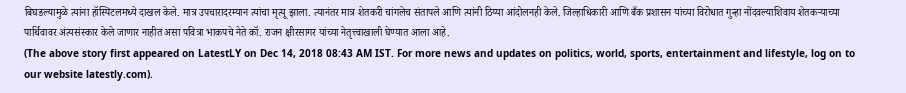बिघडल्यामुळे त्यांना हॉस्पिटलमध्ये दाखल केले. मात्र उपचारादरम्यान त्यांचा मृत्यू झाला. त्यानंतर मात्र शेतकरी चांगलेच संतापले आणि त्यांनी ठिय्या आंदोलनही केले. जिल्हाधिकारी आणि बँक प्रशासन यांच्या विरोधात गुन्हा नोंदवल्याशिवाय शेतकऱ्याच्या पार्थिवावर अंत्यसंस्कार केले जाणार नाहीत असा पवित्रा भाकपचे नेते कॉ. राजन क्षीरसागर यांच्या नेतृत्त्वाखाली घेण्यात आला आहे.
(The above story first appeared on LatestLY on Dec 14, 2018 08:43 AM IST. For more news and updates on politics, world, sports, entertainment and lifestyle, log on to our website latestly.com).